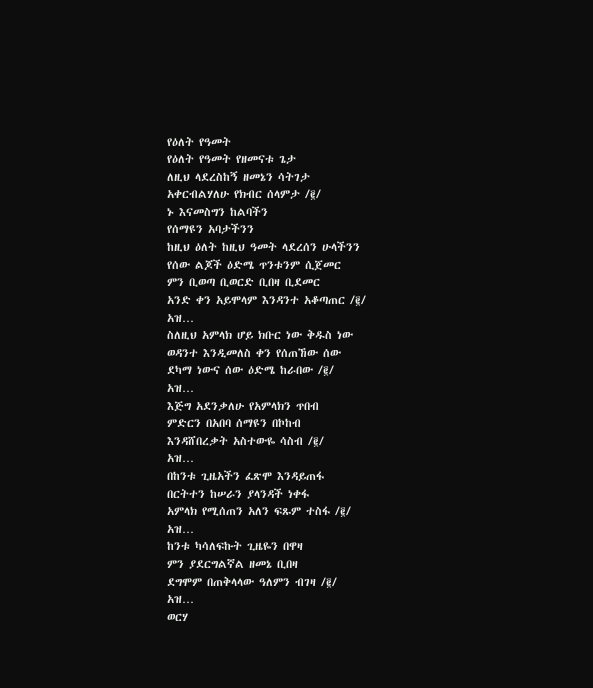የዕለት የዓመት
የዕለት የዓመት የዘመናቱ ጌታ
ለዚህ ላደረስከኝ ዘመኔን ሳትገታ
አቀርብልሃለሁ የክብር ሰላምታ /፪/
ኑ እናመስግን ከልባችን
የሰማዩን አባታችንን
ከዚህ ዕለት ከዚህ ዓመት ላደረሰን ሁላችንን
የሰው ልጆች ዕድሜ ጥንቱንም ሲጀመር
ምን ቢወጣ ቢወርድ ቢበዛ ቢደመር
አንድ ቀን አይሞላም እንዳንተ አቆጣጠር /፪/
አዝ…
ስለዚህ አምላክ ሆይ ክቡር ነው ቅዱስ ነው
ወዳንተ እንዲመለስ ቀን የሰጠኸው ሰው
ደካማ ነውና ሰው ዕድሜ ከራበው /፪/
አዝ…
እጅግ አደንቃለሁ የአምላክን ጥበብ
ምድርን በአበባ ሰማዩን በኮከብ
እንዳሸበረቃት አስተውዬ ሳስብ /፪/
አዝ…
በከንቱ ጊዜአችን ፈጽሞ እንዳይጠፋ
በርትተን ከሠራን ያላንዳች ነቀፋ
አምላክ የሚሰጠን አለን ፍጹም ተስፋ /፪/
አዝ…
ከንቱ ካሳለፍኩት ጊዜዬን በዋዛ
ምን ያደርግልኛል ዘመኔ ቢበዛ
ደግሞም በጠቅላላው ዓለምን ብገዛ /፪/
አዝ…
ወርሃ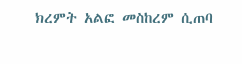ክረምት አልፎ መስከረም ሲጠባ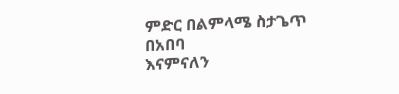ምድር በልምላሜ ስታጌጥ በአበባ
እናምናለን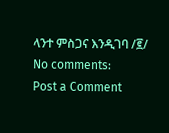ላንተ ምስጋና እንዲገባ /፪/
No comments:
Post a Comment